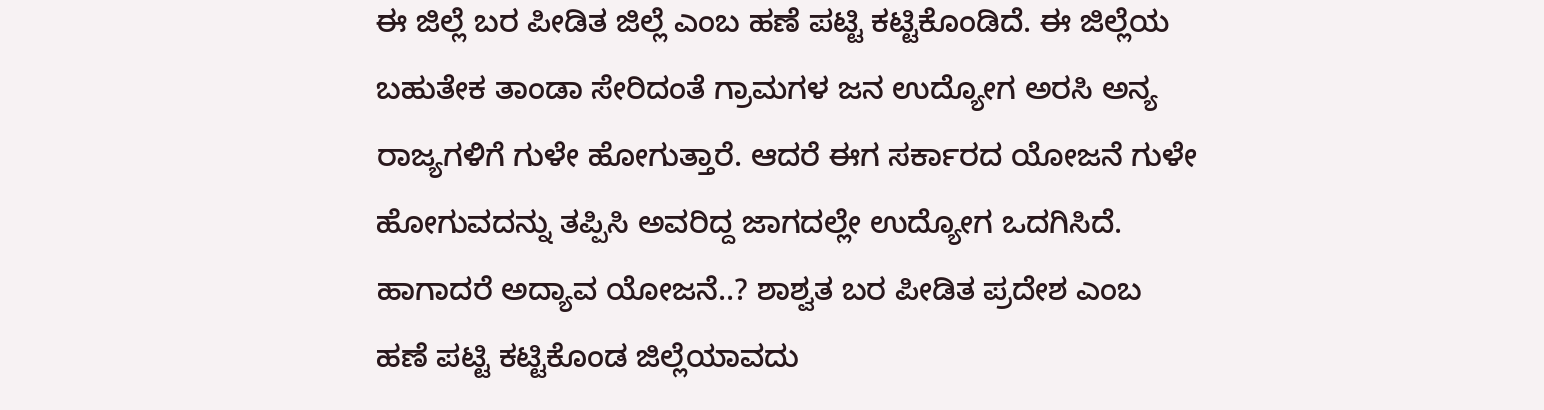ಈ ಜಿಲ್ಲೆ ಬರ ಪೀಡಿತ ಜಿಲ್ಲೆ ಎಂಬ ಹಣೆ ಪಟ್ಟಿ ಕಟ್ಟಿಕೊಂಡಿದೆ. ಈ ಜಿಲ್ಲೆಯ ಬಹುತೇಕ ತಾಂಡಾ ಸೇರಿದಂತೆ ಗ್ರಾಮಗಳ ಜನ ಉದ್ಯೋಗ ಅರಸಿ ಅನ್ಯ ರಾಜ್ಯಗಳಿಗೆ ಗುಳೇ ಹೋಗುತ್ತಾರೆ. ಆದರೆ ಈಗ ಸರ್ಕಾರದ ಯೋಜನೆ ಗುಳೇ ಹೋಗುವದನ್ನು ತಪ್ಪಿಸಿ ಅವರಿದ್ದ ಜಾಗದಲ್ಲೇ ಉದ್ಯೋಗ ಒದಗಿಸಿದೆ. ಹಾಗಾದರೆ ಅದ್ಯಾವ ಯೋಜನೆ..? ಶಾಶ್ವತ ಬರ ಪೀಡಿತ ಪ್ರದೇಶ ಎಂಬ ಹಣೆ ಪಟ್ಟಿ ಕಟ್ಟಿಕೊಂಡ ಜಿಲ್ಲೆಯಾವದು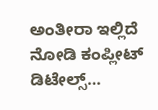ಅಂತೀರಾ ಇಲ್ಲಿದೆ ನೋಡಿ ಕಂಪ್ಲೀಟ್ ಡಿಟೇಲ್ಸ್…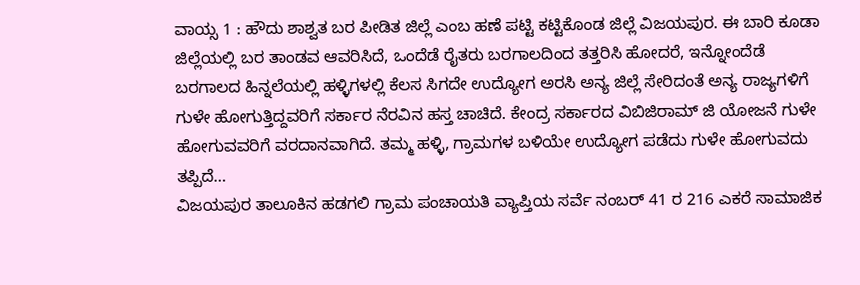ವಾಯ್ಸ 1 : ಹೌದು ಶಾಶ್ವತ ಬರ ಪೀಡಿತ ಜಿಲ್ಲೆ ಎಂಬ ಹಣೆ ಪಟ್ಟಿ ಕಟ್ಟಿಕೊಂಡ ಜಿಲ್ಲೆ ವಿಜಯಪುರ. ಈ ಬಾರಿ ಕೂಡಾ ಜಿಲ್ಲೆಯಲ್ಲಿ ಬರ ತಾಂಡವ ಆವರಿಸಿದೆ, ಒಂದೆಡೆ ರೈತರು ಬರಗಾಲದಿಂದ ತತ್ತರಿಸಿ ಹೋದರೆ, ಇನ್ನೋಂದೆಡೆ ಬರಗಾಲದ ಹಿನ್ನಲೆಯಲ್ಲಿ ಹಳ್ಳಿಗಳಲ್ಲಿ ಕೆಲಸ ಸಿಗದೇ ಉದ್ಯೋಗ ಅರಸಿ ಅನ್ಯ ಜಿಲ್ಲೆ ಸೇರಿದಂತೆ ಅನ್ಯ ರಾಜ್ಯಗಳಿಗೆ ಗುಳೇ ಹೋಗುತ್ತಿದ್ದವರಿಗೆ ಸರ್ಕಾರ ನೆರವಿನ ಹಸ್ತ ಚಾಚಿದೆ. ಕೇಂದ್ರ ಸರ್ಕಾರದ ವಿಬಿಜಿರಾಮ್ ಜಿ ಯೋಜನೆ ಗುಳೇ ಹೋಗುವವರಿಗೆ ವರದಾನವಾಗಿದೆ. ತಮ್ಮ ಹಳ್ಳಿ, ಗ್ರಾಮಗಳ ಬಳಿಯೇ ಉದ್ಯೋಗ ಪಡೆದು ಗುಳೇ ಹೋಗುವದು ತಪ್ಪಿದೆ…
ವಿಜಯಪುರ ತಾಲೂಕಿನ ಹಡಗಲಿ ಗ್ರಾಮ ಪಂಚಾಯತಿ ವ್ಯಾಪ್ತಿಯ ಸರ್ವೆ ನಂಬರ್ 41 ರ 216 ಎಕರೆ ಸಾಮಾಜಿಕ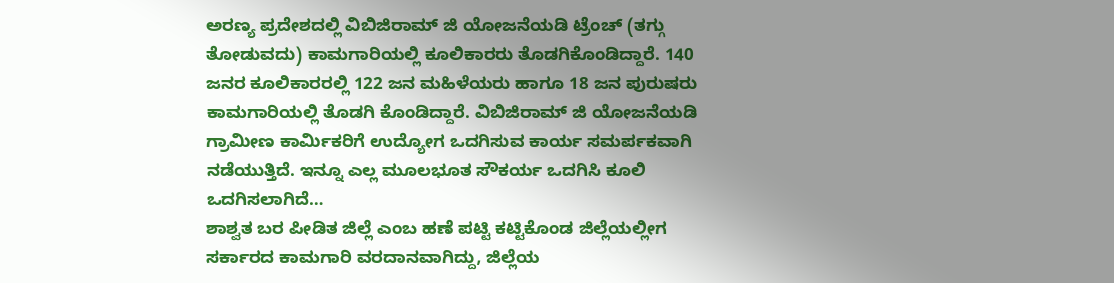ಅರಣ್ಯ ಪ್ರದೇಶದಲ್ಲಿ ವಿಬಿಜಿರಾಮ್ ಜಿ ಯೋಜನೆಯಡಿ ಟ್ರೆಂಚ್ (ತಗ್ಗು ತೋಡುವದು) ಕಾಮಗಾರಿಯಲ್ಲಿ ಕೂಲಿಕಾರರು ತೊಡಗಿಕೊಂಡಿದ್ದಾರೆ. 140 ಜನರ ಕೂಲಿಕಾರರಲ್ಲಿ 122 ಜನ ಮಹಿಳೆಯರು ಹಾಗೂ 18 ಜನ ಪುರುಷರು ಕಾಮಗಾರಿಯಲ್ಲಿ ತೊಡಗಿ ಕೊಂಡಿದ್ದಾರೆ. ವಿಬಿಜಿರಾಮ್ ಜಿ ಯೋಜನೆಯಡಿ ಗ್ರಾಮೀಣ ಕಾರ್ಮಿಕರಿಗೆ ಉದ್ಯೋಗ ಒದಗಿಸುವ ಕಾರ್ಯ ಸಮರ್ಪಕವಾಗಿ ನಡೆಯುತ್ತಿದೆ. ಇನ್ನೂ ಎಲ್ಲ ಮೂಲಭೂತ ಸೌಕರ್ಯ ಒದಗಿಸಿ ಕೂಲಿ ಒದಗಿಸಲಾಗಿದೆ…
ಶಾಶ್ವತ ಬರ ಪೀಡಿತ ಜಿಲ್ಲೆ ಎಂಬ ಹಣೆ ಪಟ್ಟಿ ಕಟ್ಟಿಕೊಂಡ ಜಿಲ್ಲೆಯಲ್ಲೀಗ ಸರ್ಕಾರದ ಕಾಮಗಾರಿ ವರದಾನವಾಗಿದ್ದು, ಜಿಲ್ಲೆಯ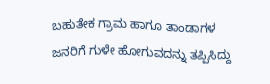ಬಹುತೇಕ ಗ್ರಾಮ ಹಾಗೂ ತಾಂಡಾಗಳ ಜನರಿಗೆ ಗುಳೇ ಹೋಗುವದನ್ನು ತಪ್ಪಿಸಿದ್ದು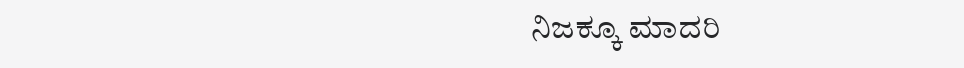ನಿಜಕ್ಕೂ ಮಾದರಿ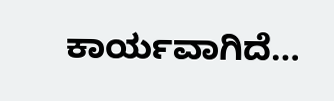ಕಾರ್ಯವಾಗಿದೆ…